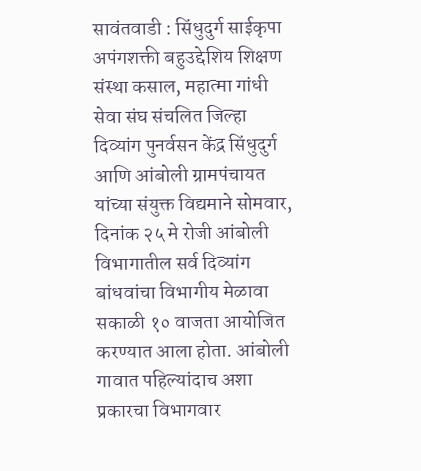सावंतवाडी : सिंधुदुर्ग साईकृपा अपंगशक्ती बहुउद्देशिय शिक्षण संस्था कसाल, महात्मा गांधी सेवा संघ संचलित जिल्हा दिव्यांग पुनर्वसन केंद्र सिंधुदुर्ग आणि आंबोली ग्रामपंचायत यांच्या संयुक्त विद्यमाने सोमवार, दिनांक २५ मे रोजी आंबोली विभागातील सर्व दिव्यांग बांधवांचा विभागीय मेळावा सकाळी १० वाजता आयोजित करण्यात आला होता. आंबोली गावात पहिल्यांदाच अशा प्रकारचा विभागवार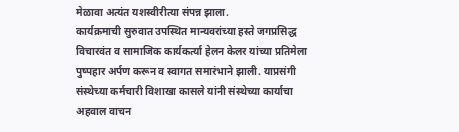मेळावा अत्यंत यशस्वीरीत्या संपन्न झाला.
कार्यक्रमाची सुरुवात उपस्थित मान्यवरांच्या हस्ते जगप्रसिद्ध विचारवंत व सामाजिक कार्यकर्त्या हेलन केलर यांच्या प्रतिमेला पुष्पहार अर्पण करून व स्वागत समारंभाने झाली. याप्रसंगी संस्थेच्या कर्मचारी विशाखा कासले यांनी संस्थेच्या कार्याचा अहवाल वाचन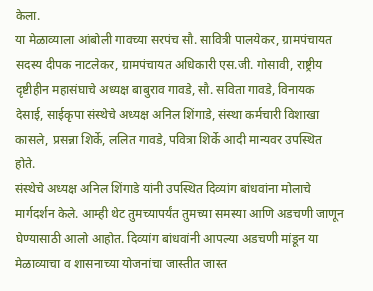केला.
या मेळाव्याला आंबोली गावच्या सरपंच सौ. सावित्री पालयेकर, ग्रामपंचायत सदस्य दीपक नाटलेकर, ग्रामपंचायत अधिकारी एस.जी. गोसावी, राष्ट्रीय दृष्टीहीन महासंघाचे अध्यक्ष बाबुराव गावडे, सौ. सविता गावडे, विनायक देसाई, साईकृपा संस्थेचे अध्यक्ष अनिल शिंगाडे, संस्था कर्मचारी विशाखा कासले, प्रसन्ना शिर्के, ललित गावडे, पवित्रा शिर्के आदी मान्यवर उपस्थित होते.
संस्थेचे अध्यक्ष अनिल शिंगाडे यांनी उपस्थित दिव्यांग बांधवांना मोलाचे मार्गदर्शन केले. आम्ही थेट तुमच्यापर्यंत तुमच्या समस्या आणि अडचणी जाणून घेण्यासाठी आलो आहोत. दिव्यांग बांधवांनी आपल्या अडचणी मांडून या मेळाव्याचा व शासनाच्या योजनांचा जास्तीत जास्त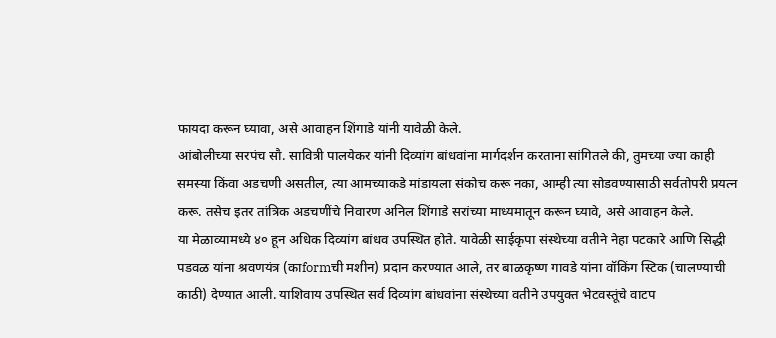फायदा करून घ्यावा, असे आवाहन शिंगाडे यांनी यावेळी केले.
आंबोलीच्या सरपंच सौ. सावित्री पालयेकर यांनी दिव्यांग बांधवांना मार्गदर्शन करताना सांगितले की, तुमच्या ज्या काही समस्या किंवा अडचणी असतील, त्या आमच्याकडे मांडायला संकोच करू नका, आम्ही त्या सोडवण्यासाठी सर्वतोपरी प्रयत्न करू. तसेच इतर तांत्रिक अडचणींचे निवारण अनिल शिंगाडे सरांच्या माध्यमातून करून घ्यावे, असे आवाहन केले.
या मेळाव्यामध्ये ४० हून अधिक दिव्यांग बांधव उपस्थित होते. यावेळी साईकृपा संस्थेच्या वतीने नेहा पटकारे आणि सिद्धी पडवळ यांना श्रवणयंत्र (काformची मशीन) प्रदान करण्यात आले, तर बाळकृष्ण गावडे यांना वॉकिंग स्टिक (चालण्याची काठी) देण्यात आली. याशिवाय उपस्थित सर्व दिव्यांग बांधवांना संस्थेच्या वतीने उपयुक्त भेटवस्तूंचे वाटप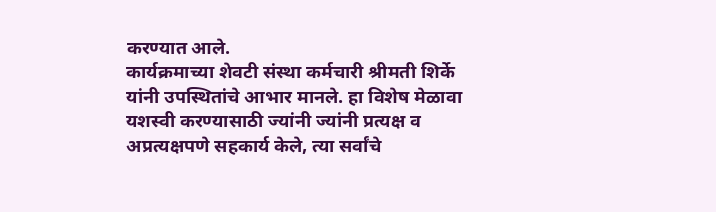करण्यात आले.
कार्यक्रमाच्या शेवटी संस्था कर्मचारी श्रीमती शिर्के यांनी उपस्थितांचे आभार मानले. हा विशेष मेळावा यशस्वी करण्यासाठी ज्यांनी ज्यांनी प्रत्यक्ष व अप्रत्यक्षपणे सहकार्य केले, त्या सर्वांचे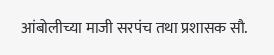आंबोलीच्या माजी सरपंच तथा प्रशासक सौ.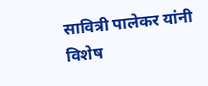सावित्री पालेकर यांनी विशेष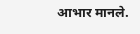आभार मानले.